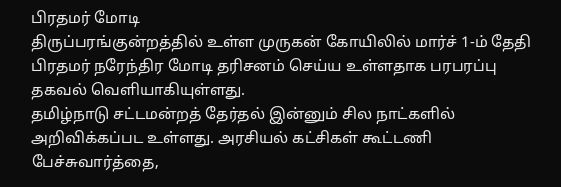பிரதமர் மோடி
திருப்பரங்குன்றத்தில் உள்ள முருகன் கோயிலில் மார்ச் 1-ம் தேதி பிரதமர் நரேந்திர மோடி தரிசனம் செய்ய உள்ளதாக பரபரப்பு தகவல் வெளியாகியுள்ளது.
தமிழ்நாடு சட்டமன்றத் தேர்தல் இன்னும் சில நாட்களில் அறிவிக்கப்பட உள்ளது. அரசியல் கட்சிகள் கூட்டணி பேச்சுவார்த்தை,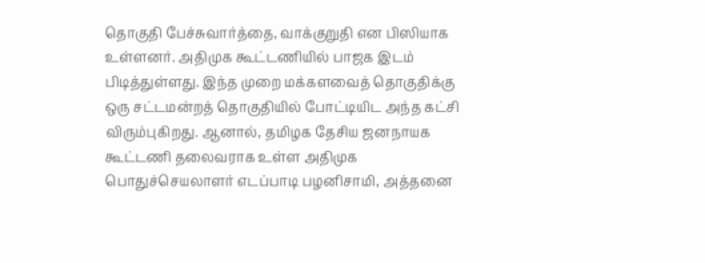தொகுதி பேச்சுவார்த்தை, வாக்குறுதி என பிஸியாக உள்ளனர். அதிமுக கூட்டணியில் பாஜக இடம் பிடித்துள்ளது. இந்த முறை மக்களவைத் தொகுதிக்கு ஒரு சட்டமன்றத் தொகுதியில் போட்டியிட அந்த கட்சி விரும்புகிறது. ஆனால், தமிழக தேசிய ஜனநாயக கூட்டணி தலைவராக உள்ள அதிமுக பொதுச்செயலாளர் எடப்பாடி பழனிசாமி, அத்தனை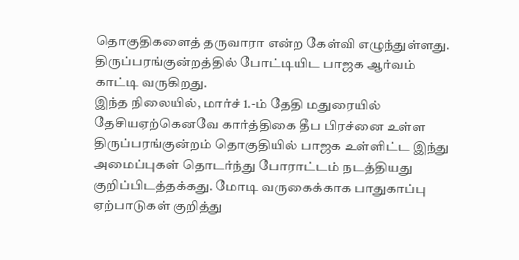தொகுதிகளைத் தருவாரா என்ற கேள்வி எழுந்துள்ளது. திருப்பரங்குன்றத்தில் போட்டியிட பாஜக ஆர்வம் காட்டி வருகிறது.
இந்த நிலையில், மார்ச் 1.-ம் தேதி மதுரையில் தேசியஏற்கெனவே கார்த்திகை தீப பிரச்னை உள்ள திருப்பரங்குன்றம் தொகுதியில் பாஜக உள்ளிட்ட இந்து அமைப்புகள் தொடர்ந்து போராட்டம் நடத்தியது குறிப்பிடத்தக்கது. மோடி வருகைக்காக பாதுகாப்பு ஏற்பாடுகள் குறித்து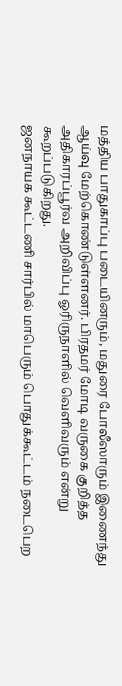மத்திய பாதுகாப்பு படையினரும், மதுரை போலீஸாரும் இணைந்து ஆய்வு மேற்கொண்டுள்ளனர். பிரதமர் மோடி வருகை குறித்த அதிகாரப்பூர்வ அறிவிப்பு ஓரிருநாளில் வெளிவரும் என்று கூறப்படுகிறது.
ஜனநாயக கூட்டணி சார்பில் மாபெரும் பொதுக்கூட்டம் நடைபெற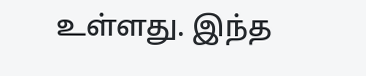உள்ளது. இந்த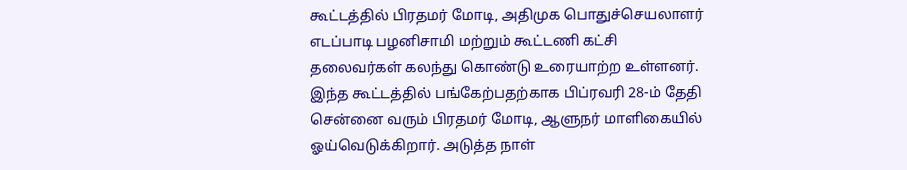கூட்டத்தில் பிரதமர் மோடி, அதிமுக பொதுச்செயலாளர் எடப்பாடி பழனிசாமி மற்றும் கூட்டணி கட்சி தலைவர்கள் கலந்து கொண்டு உரையாற்ற உள்ளனர். இந்த கூட்டத்தில் பங்கேற்பதற்காக பிப்ரவரி 28-ம் தேதி சென்னை வரும் பிரதமர் மோடி, ஆளுநர் மாளிகையில் ஓய்வெடுக்கிறார். அடுத்த நாள்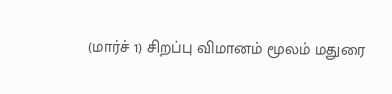(மார்ச் 1) சிறப்பு விமானம் மூலம் மதுரை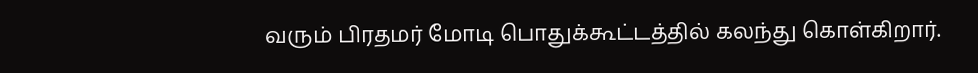வரும் பிரதமர் மோடி பொதுக்கூட்டத்தில் கலந்து கொள்கிறார்.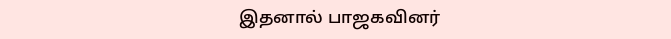இதனால் பாஜகவினர்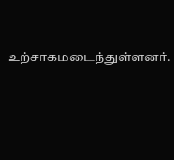உற்சாகமடைந்துள்ளனர்.